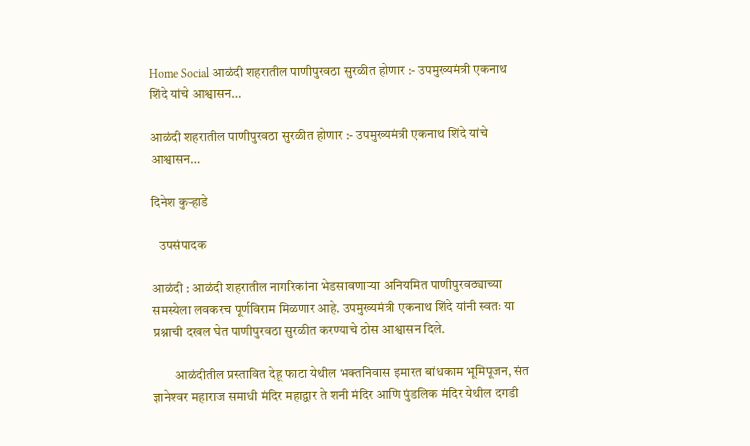Home Social आळंदी शहरातील पाणीपुरवठा सुरळीत होणार :- उपमुख्यमंत्री एकनाथ शिंदे यांचे आश्वासन…

आळंदी शहरातील पाणीपुरवठा सुरळीत होणार :- उपमुख्यमंत्री एकनाथ शिंदे यांचे आश्वासन…

दिनेश कुऱ्हाडे

   उपसंपादक

आळंदी : आळंदी शहरातील नागरिकांना भेडसावणाऱ्या अनियमित पाणीपुरवठ्याच्या समस्येला लवकरच पूर्णविराम मिळणार आहे. उपमुख्यमंत्री एकनाथ शिंदे यांनी स्वतः या प्रश्नाची दखल घेत पाणीपुरवठा सुरळीत करण्याचे ठोस आश्वासन दिले.

        आळंदीतील प्रस्तावित देहू फाटा येथील भक्तनिवास इमारत बांधकाम भूमिपूजन, संत ज्ञानेश्‍वर महाराज समाधी मंदिर महाद्वार ते शनी मंदिर आणि पुंडलिक मंदिर येथील दगडी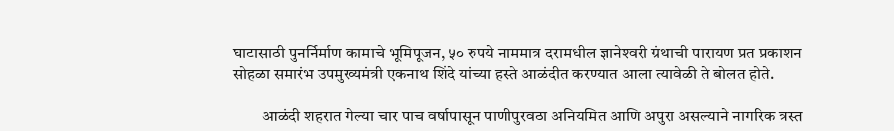घाटासाठी पुनर्निर्माण कामाचे भूमिपूजन, ५० रुपये नाममात्र दरामधील ज्ञानेश्‍वरी ग्रंथाची पारायण प्रत प्रकाशन सोहळा समारंभ उपमुख्यमंत्री एकनाथ शिंदे यांच्या हस्ते आळंदीत करण्यात आला त्यावेळी ते बोलत होते.

         आळंदी शहरात गेल्या चार पाच वर्षापासून पाणीपुरवठा अनियमित आणि अपुरा असल्याने नागरिक त्रस्त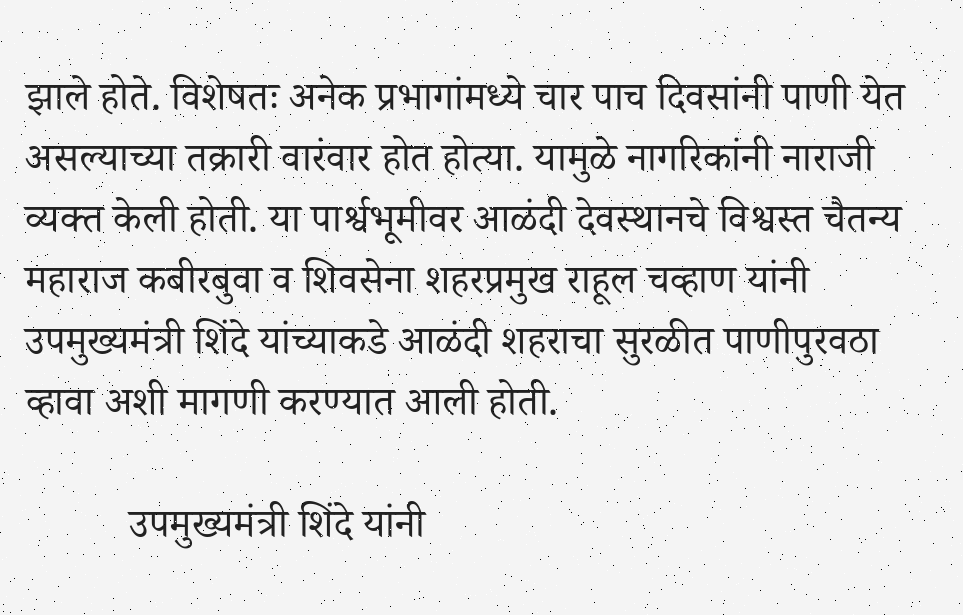झाले होते. विशेषतः अनेक प्रभागांमध्ये चार पाच दिवसांनी पाणी येत असल्याच्या तक्रारी वारंवार होत होत्या. यामुळे नागरिकांनी नाराजी व्यक्त केली होती. या पार्श्वभूमीवर आळंदी देवस्थानचे विश्वस्त चैतन्य महाराज कबीरबुवा व शिवसेना शहरप्रमुख राहूल चव्हाण यांनी उपमुख्यमंत्री शिंदे यांच्याकडे आळंदी शहराचा सुरळीत पाणीपुरवठा व्हावा अशी मागणी करण्यात आली होती.

          उपमुख्यमंत्री शिंदे यांनी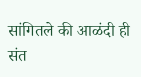सांगितले की आळंदी ही संत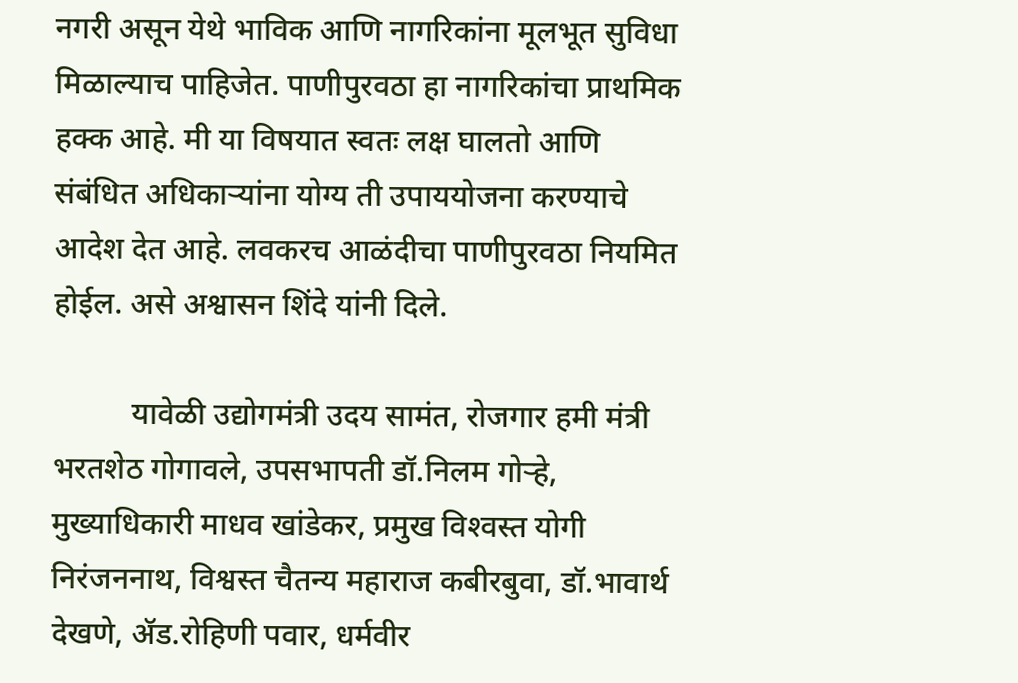नगरी असून येथे भाविक आणि नागरिकांना मूलभूत सुविधा मिळाल्याच पाहिजेत. पाणीपुरवठा हा नागरिकांचा प्राथमिक हक्क आहे. मी या विषयात स्वतः लक्ष घालतो आणि संबंधित अधिकाऱ्यांना योग्य ती उपाययोजना करण्याचे आदेश देत आहे. लवकरच आळंदीचा पाणीपुरवठा नियमित होईल. असे अश्वासन शिंदे यांनी दिले.

          यावेळी उद्योगमंत्री उदय सामंत, रोजगार हमी मंत्री भरतशेठ गोगावले, उपसभापती डॉ.निलम गोऱ्हे, मुख्याधिकारी माधव खांडेकर, प्रमुख विश्‍वस्त योगी निरंजननाथ, विश्वस्त चैतन्य महाराज कबीरबुवा, डॉ.भावार्थ देखणे, ॲड.रोहिणी पवार, धर्मवीर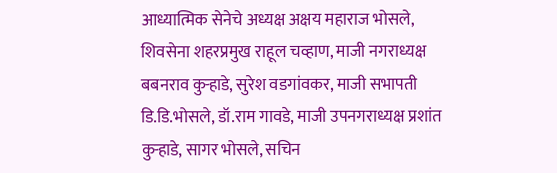आध्यात्मिक सेनेचे अध्यक्ष अक्षय महाराज भोसले, शिवसेना शहरप्रमुख राहूल चव्हाण, माजी नगराध्यक्ष बबनराव कुऱ्हाडे, सुरेश वडगांवकर, माजी सभापती डि.डि.भोसले, डॉ.राम गावडे, माजी उपनगराध्यक्ष प्रशांत कुऱ्हाडे, सागर भोसले, सचिन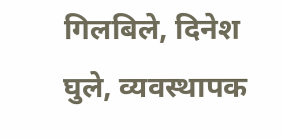गिलबिले, दिनेश घुले, व्यवस्थापक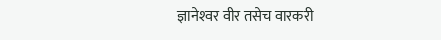ज्ञानेश्‍वर वीर तसेच वारकरी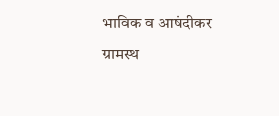भाविक व आषंदीकर ग्रामस्थ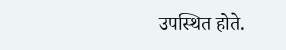उपस्थित होते.